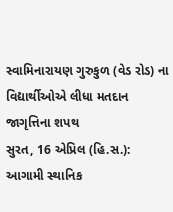સ્વામિનારાયણ ગુરુકુળ (વેડ રોડ) ના વિદ્યાર્થીઓએ લીધા મતદાન જાગૃત્તિના શપથ
સુરત, 16 એપ્રિલ (હિ.સ.): આગામી સ્થાનિક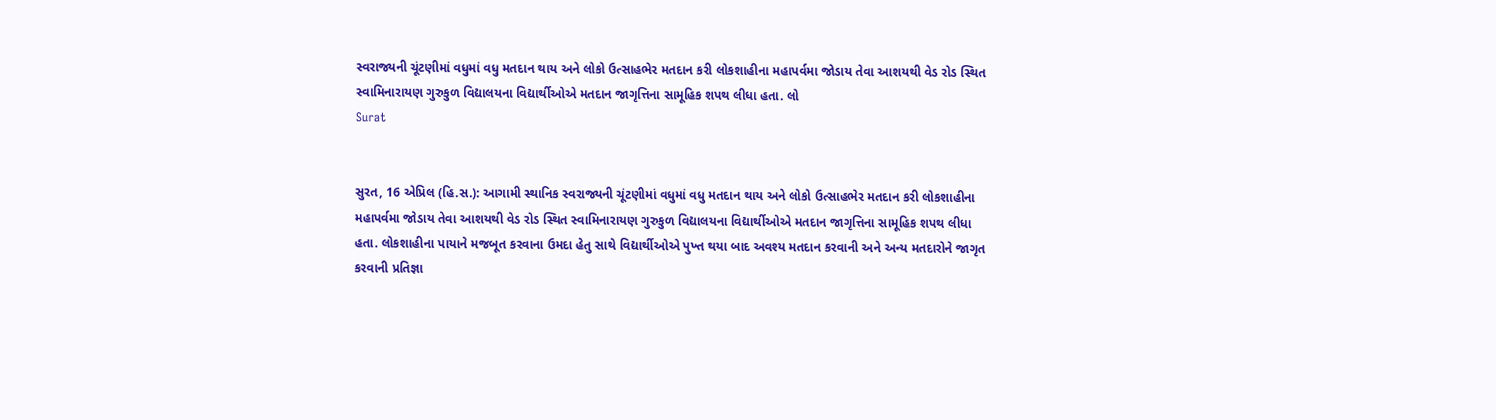સ્વરાજ્યની ચૂંટણીમાં વધુમાં વધુ મતદાન થાય અને લોકો ઉત્સાહભેર મતદાન કરી લોકશાહીના મહાપર્વમા જોડાય તેવા આશયથી વેડ રોડ સ્થિત સ્વામિનારાયણ ગુરુકુળ વિદ્યાલયના વિદ્યાર્થીઓએ મતદાન જાગૃત્તિના સામૂહિક શપથ લીધા હતા. લો
Surat


સુરત, 16 એપ્રિલ (હિ.સ.): આગામી સ્થાનિક સ્વરાજ્યની ચૂંટણીમાં વધુમાં વધુ મતદાન થાય અને લોકો ઉત્સાહભેર મતદાન કરી લોકશાહીના મહાપર્વમા જોડાય તેવા આશયથી વેડ રોડ સ્થિત સ્વામિનારાયણ ગુરુકુળ વિદ્યાલયના વિદ્યાર્થીઓએ મતદાન જાગૃત્તિના સામૂહિક શપથ લીધા હતા. લોકશાહીના પાયાને મજબૂત કરવાના ઉમદા હેતુ સાથે વિદ્યાર્થીઓએ પુખ્ત થયા બાદ અવશ્ય મતદાન કરવાની અને અન્ય મતદારોને જાગૃત કરવાની પ્રતિજ્ઞા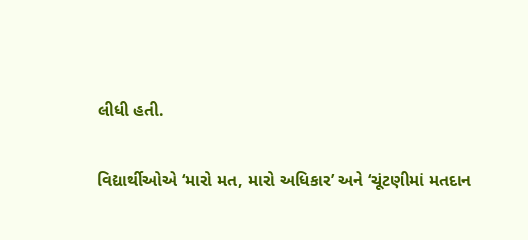લીધી હતી.

વિદ્યાર્થીઓએ ‘મારો મત, મારો અધિકાર’ અને ‘ચૂંટણીમાં મતદાન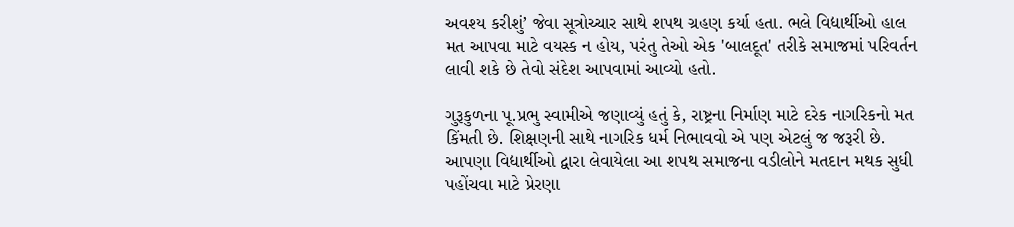અવશ્ય કરીશું’ જેવા સૂત્રોચ્ચાર સાથે શપથ ગ્રહણ કર્યા હતા. ભલે વિદ્યાર્થીઓ હાલ મત આપવા માટે વયસ્ક ન હોય, પરંતુ તેઓ એક 'બાલદૂત' તરીકે સમાજમાં પરિવર્તન લાવી શકે છે તેવો સંદેશ આપવામાં આવ્યો હતો.

ગુરૂકુળના પૂ.પ્રભુ સ્વામીએ જણાવ્યું હતું કે, રાષ્ટ્રના નિર્માણ માટે દરેક નાગરિકનો મત કિંમતી છે. શિક્ષણની સાથે નાગરિક ધર્મ નિભાવવો એ પણ એટલું જ જરૂરી છે. આપણા વિદ્યાર્થીઓ દ્વારા લેવાયેલા આ શપથ સમાજના વડીલોને મતદાન મથક સુધી પહોંચવા માટે પ્રેરણા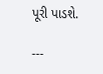પૂરી પાડશે.

---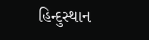હિન્દુસ્થાન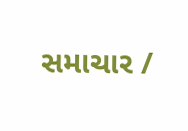સમાચાર /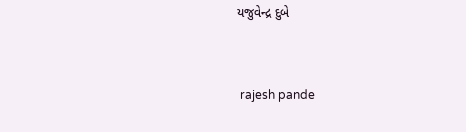યજુવેન્દ્ર દુબે


 rajesh pande